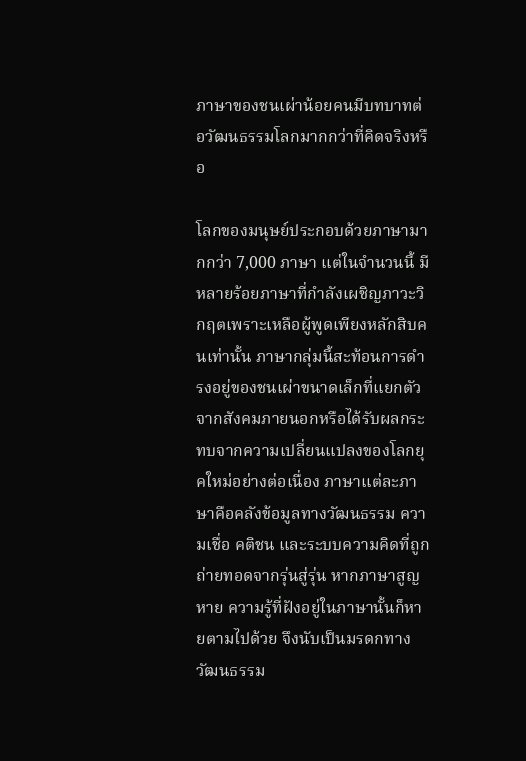ภาษาของชนเผ่าน้อยคนมีบทบาทต่อวัฒนธรรมโลกมากกว่าที่คิดจริงหรือ

โลกของมนุษย์ประกอบด้วยภาษามากกว่า 7,000 ภาษา แต่ในจำนวนนี้ มีหลายร้อยภาษาที่กำลังเผชิญภาวะวิกฤตเพราะเหลือผู้พูดเพียงหลักสิบคนเท่านั้น ภาษากลุ่มนี้สะท้อนการดำรงอยู่ของชนเผ่าขนาดเล็กที่แยกตัวจากสังคมภายนอกหรือได้รับผลกระทบจากความเปลี่ยนแปลงของโลกยุคใหม่อย่างต่อเนื่อง ภาษาแต่ละภาษาคือคลังข้อมูลทางวัฒนธรรม ความเชื่อ คติชน และระบบความคิดที่ถูกถ่ายทอดจากรุ่นสู่รุ่น หากภาษาสูญหาย ความรู้ที่ฝังอยู่ในภาษานั้นก็หายตามไปด้วย จึงนับเป็นมรดกทางวัฒนธรรม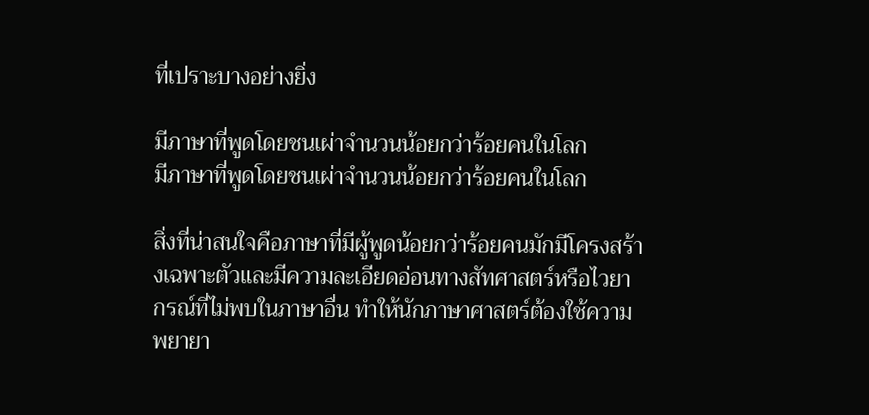ที่เปราะบางอย่างยิ่ง

มีภาษาที่พูดโดยชนเผ่าจำนวนน้อยกว่าร้อยคนในโลก
มีภาษาที่พูดโดยชนเผ่าจำนวนน้อยกว่าร้อยคนในโลก

สิ่งที่น่าสนใจคือภาษาที่มีผู้พูดน้อยกว่าร้อยคนมักมีโครงสร้างเฉพาะตัวและมีความละเอียดอ่อนทางสัทศาสตร์หรือไวยากรณ์ที่ไม่พบในภาษาอื่น ทำให้นักภาษาศาสตร์ต้องใช้ความพยายา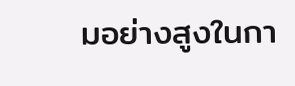มอย่างสูงในกา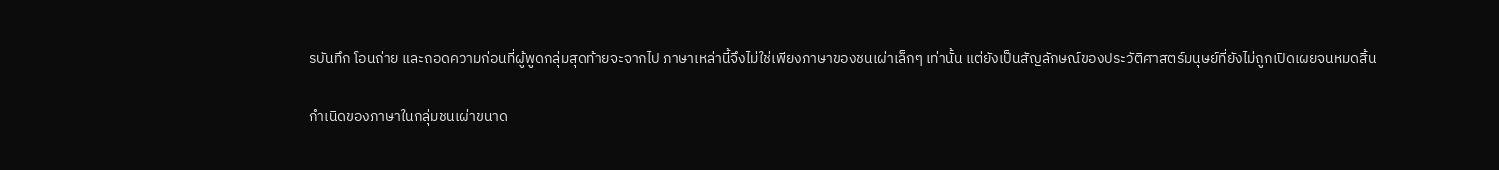รบันทึก โอนถ่าย และถอดความก่อนที่ผู้พูดกลุ่มสุดท้ายจะจากไป ภาษาเหล่านี้จึงไม่ใช่เพียงภาษาของชนเผ่าเล็กๆ เท่านั้น แต่ยังเป็นสัญลักษณ์ของประวัติศาสตร์มนุษย์ที่ยังไม่ถูกเปิดเผยจนหมดสิ้น

กำเนิดของภาษาในกลุ่มชนเผ่าขนาด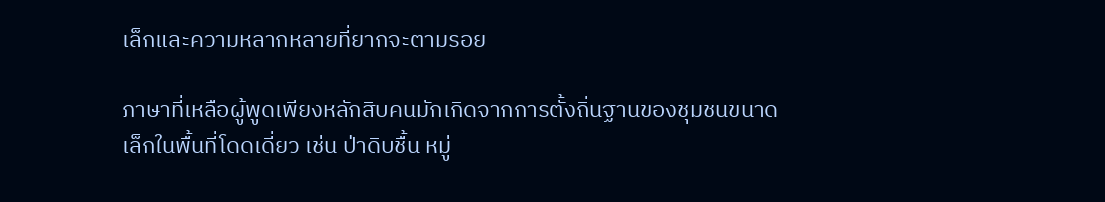เล็กและความหลากหลายที่ยากจะตามรอย

ภาษาที่เหลือผู้พูดเพียงหลักสิบคนมักเกิดจากการตั้งถิ่นฐานของชุมชนขนาดเล็กในพื้นที่โดดเดี่ยว เช่น ป่าดิบชื้น หมู่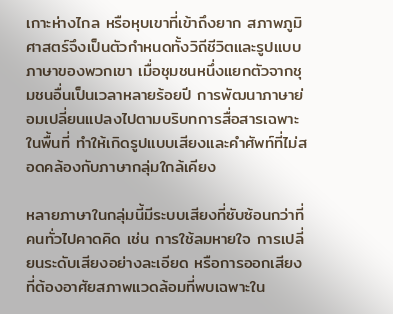เกาะห่างไกล หรือหุบเขาที่เข้าถึงยาก สภาพภูมิศาสตร์จึงเป็นตัวกำหนดทั้งวิถีชีวิตและรูปแบบภาษาของพวกเขา เมื่อชุมชนหนึ่งแยกตัวจากชุมชนอื่นเป็นเวลาหลายร้อยปี การพัฒนาภาษาย่อมเปลี่ยนแปลงไปตามบริบทการสื่อสารเฉพาะในพื้นที่ ทำให้เกิดรูปแบบเสียงและคำศัพท์ที่ไม่สอดคล้องกับภาษากลุ่มใกล้เคียง

หลายภาษาในกลุ่มนี้มีระบบเสียงที่ซับซ้อนกว่าที่คนทั่วไปคาดคิด เช่น การใช้ลมหายใจ การเปลี่ยนระดับเสียงอย่างละเอียด หรือการออกเสียงที่ต้องอาศัยสภาพแวดล้อมที่พบเฉพาะใน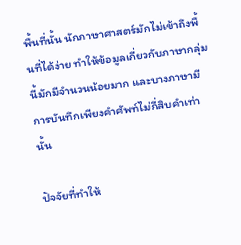พื้นที่นั้น นักภาษาศาสตร์มักไม่เข้าถึงพื้นที่ได้ง่าย ทำให้ข้อมูลเกี่ยวกับภาษากลุ่มนี้มักมีจำนวนน้อยมาก และบางภาษามีการบันทึกเพียงคำศัพท์ไม่กี่สิบคำเท่านั้น

ปัจจัยที่ทำให้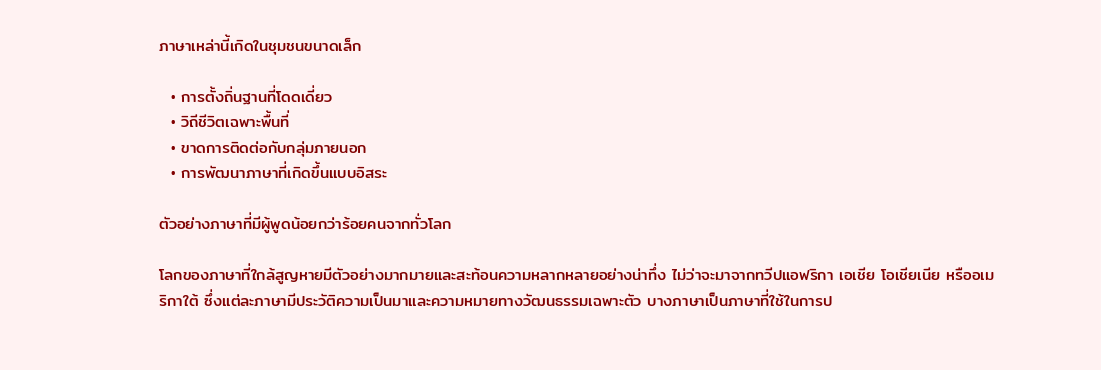ภาษาเหล่านี้เกิดในชุมชนขนาดเล็ก

  • การตั้งถิ่นฐานที่โดดเดี่ยว
  • วิถีชีวิตเฉพาะพื้นที่
  • ขาดการติดต่อกับกลุ่มภายนอก
  • การพัฒนาภาษาที่เกิดขึ้นแบบอิสระ

ตัวอย่างภาษาที่มีผู้พูดน้อยกว่าร้อยคนจากทั่วโลก

โลกของภาษาที่ใกล้สูญหายมีตัวอย่างมากมายและสะท้อนความหลากหลายอย่างน่าทึ่ง ไม่ว่าจะมาจากทวีปแอฟริกา เอเชีย โอเชียเนีย หรืออเมริกาใต้ ซึ่งแต่ละภาษามีประวัติความเป็นมาและความหมายทางวัฒนธรรมเฉพาะตัว บางภาษาเป็นภาษาที่ใช้ในการป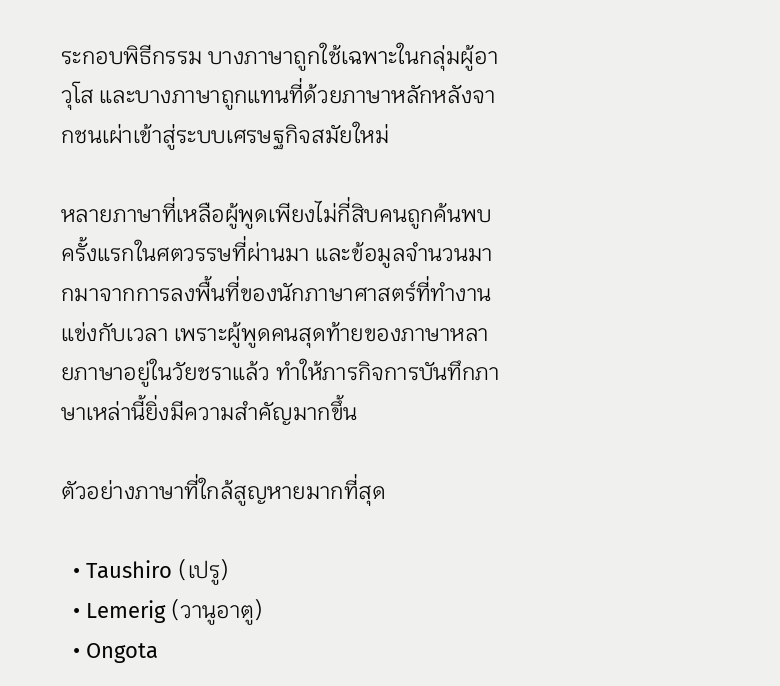ระกอบพิธีกรรม บางภาษาถูกใช้เฉพาะในกลุ่มผู้อาวุโส และบางภาษาถูกแทนที่ด้วยภาษาหลักหลังจากชนเผ่าเข้าสู่ระบบเศรษฐกิจสมัยใหม่

หลายภาษาที่เหลือผู้พูดเพียงไม่กี่สิบคนถูกค้นพบครั้งแรกในศตวรรษที่ผ่านมา และข้อมูลจำนวนมากมาจากการลงพื้นที่ของนักภาษาศาสตร์ที่ทำงานแข่งกับเวลา เพราะผู้พูดคนสุดท้ายของภาษาหลายภาษาอยู่ในวัยชราแล้ว ทำให้ภารกิจการบันทึกภาษาเหล่านี้ยิ่งมีความสำคัญมากขึ้น

ตัวอย่างภาษาที่ใกล้สูญหายมากที่สุด

  • Taushiro (เปรู)
  • Lemerig (วานูอาตู)
  • Ongota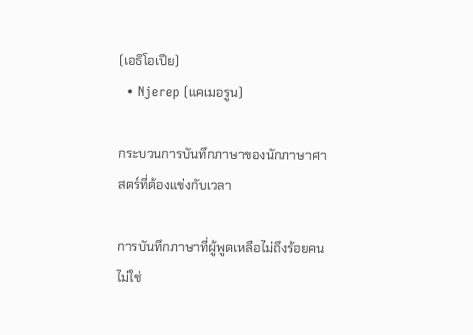(เอธิโอเปีย)
  • Njerep (แคเมอรูน)

กระบวนการบันทึกภาษาของนักภาษาศาสตร์ที่ต้องแข่งกับเวลา

การบันทึกภาษาที่ผู้พูดเหลือไม่ถึงร้อยคนไม่ใช่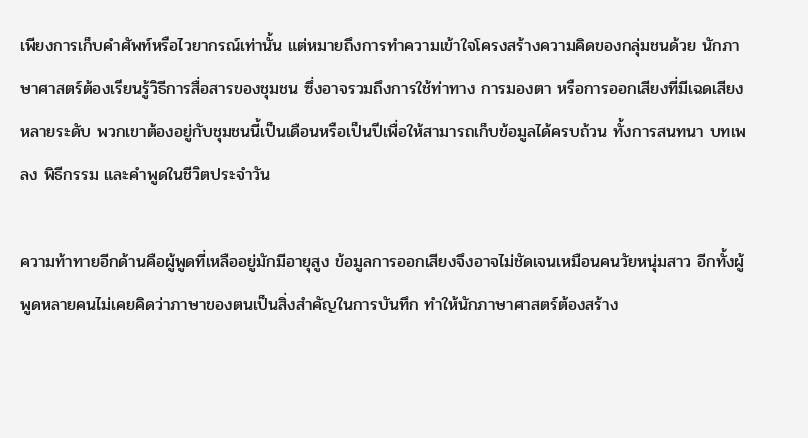เพียงการเก็บคำศัพท์หรือไวยากรณ์เท่านั้น แต่หมายถึงการทำความเข้าใจโครงสร้างความคิดของกลุ่มชนด้วย นักภาษาศาสตร์ต้องเรียนรู้วิธีการสื่อสารของชุมชน ซึ่งอาจรวมถึงการใช้ท่าทาง การมองตา หรือการออกเสียงที่มีเฉดเสียงหลายระดับ พวกเขาต้องอยู่กับชุมชนนี้เป็นเดือนหรือเป็นปีเพื่อให้สามารถเก็บข้อมูลได้ครบถ้วน ทั้งการสนทนา บทเพลง พิธีกรรม และคำพูดในชีวิตประจำวัน

ความท้าทายอีกด้านคือผู้พูดที่เหลืออยู่มักมีอายุสูง ข้อมูลการออกเสียงจึงอาจไม่ชัดเจนเหมือนคนวัยหนุ่มสาว อีกทั้งผู้พูดหลายคนไม่เคยคิดว่าภาษาของตนเป็นสิ่งสำคัญในการบันทึก ทำให้นักภาษาศาสตร์ต้องสร้าง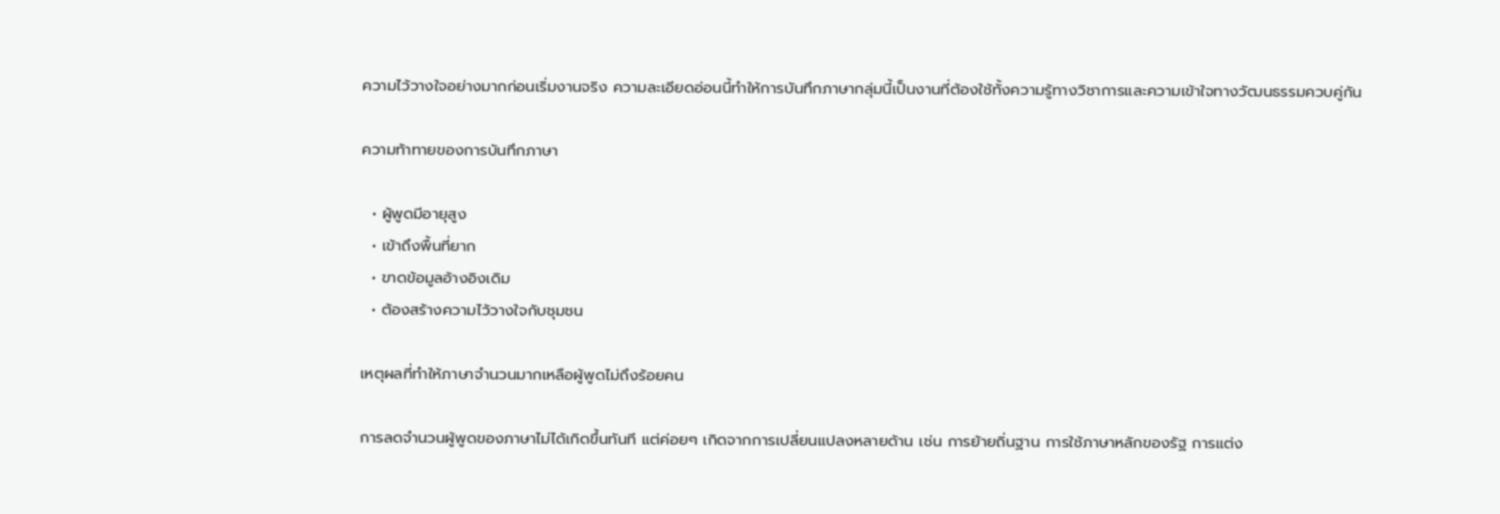ความไว้วางใจอย่างมากก่อนเริ่มงานจริง ความละเอียดอ่อนนี้ทำให้การบันทึกภาษากลุ่มนี้เป็นงานที่ต้องใช้ทั้งความรู้ทางวิชาการและความเข้าใจทางวัฒนธรรมควบคู่กัน

ความท้าทายของการบันทึกภาษา

  • ผู้พูดมีอายุสูง
  • เข้าถึงพื้นที่ยาก
  • ขาดข้อมูลอ้างอิงเดิม
  • ต้องสร้างความไว้วางใจกับชุมชน

เหตุผลที่ทำให้ภาษาจำนวนมากเหลือผู้พูดไม่ถึงร้อยคน

การลดจำนวนผู้พูดของภาษาไม่ได้เกิดขึ้นทันที แต่ค่อยๆ เกิดจากการเปลี่ยนแปลงหลายด้าน เช่น การย้ายถิ่นฐาน การใช้ภาษาหลักของรัฐ การแต่ง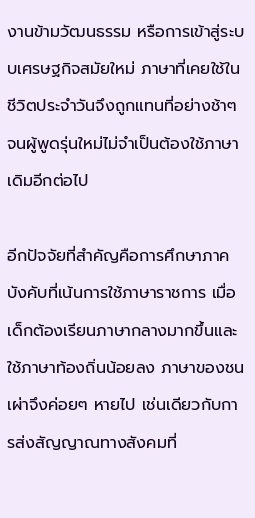งานข้ามวัฒนธรรม หรือการเข้าสู่ระบบเศรษฐกิจสมัยใหม่ ภาษาที่เคยใช้ในชีวิตประจำวันจึงถูกแทนที่อย่างช้าๆ จนผู้พูดรุ่นใหม่ไม่จำเป็นต้องใช้ภาษาเดิมอีกต่อไป

อีกปัจจัยที่สำคัญคือการศึกษาภาคบังคับที่เน้นการใช้ภาษาราชการ เมื่อเด็กต้องเรียนภาษากลางมากขึ้นและใช้ภาษาท้องถิ่นน้อยลง ภาษาของชนเผ่าจึงค่อยๆ หายไป เช่นเดียวกับการส่งสัญญาณทางสังคมที่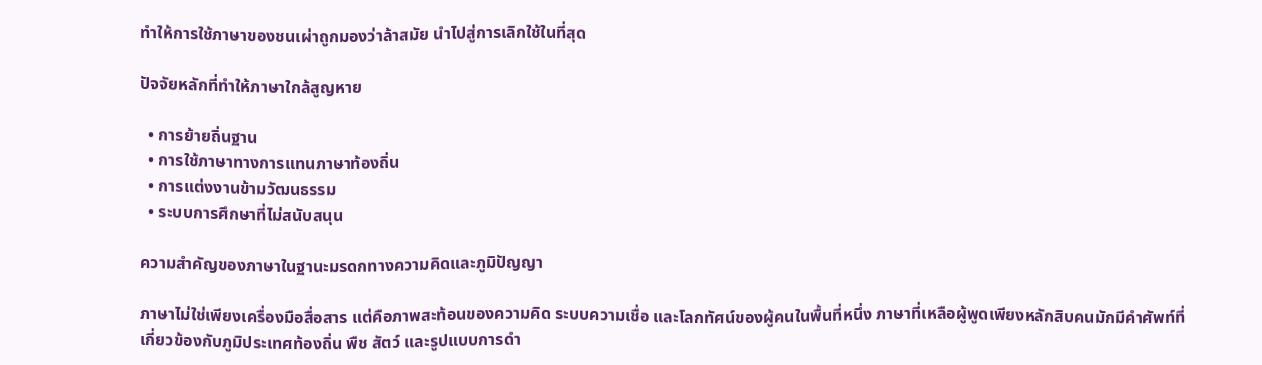ทำให้การใช้ภาษาของชนเผ่าถูกมองว่าล้าสมัย นำไปสู่การเลิกใช้ในที่สุด

ปัจจัยหลักที่ทำให้ภาษาใกล้สูญหาย

  • การย้ายถิ่นฐาน
  • การใช้ภาษาทางการแทนภาษาท้องถิ่น
  • การแต่งงานข้ามวัฒนธรรม
  • ระบบการศึกษาที่ไม่สนับสนุน

ความสำคัญของภาษาในฐานะมรดกทางความคิดและภูมิปัญญา

ภาษาไม่ใช่เพียงเครื่องมือสื่อสาร แต่คือภาพสะท้อนของความคิด ระบบความเชื่อ และโลกทัศน์ของผู้คนในพื้นที่หนึ่ง ภาษาที่เหลือผู้พูดเพียงหลักสิบคนมักมีคำศัพท์ที่เกี่ยวข้องกับภูมิประเทศท้องถิ่น พืช สัตว์ และรูปแบบการดำ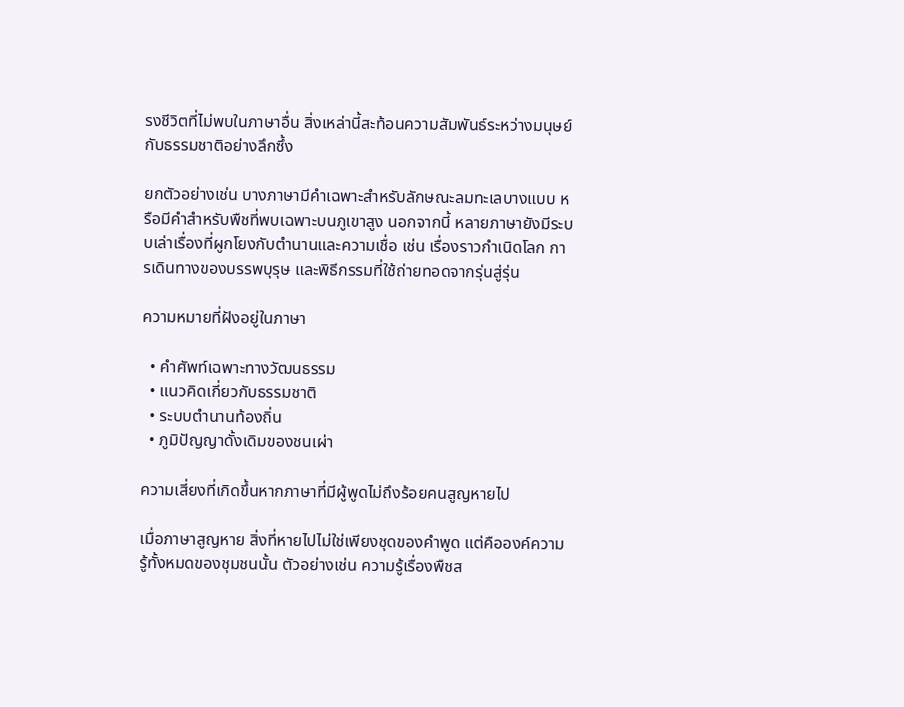รงชีวิตที่ไม่พบในภาษาอื่น สิ่งเหล่านี้สะท้อนความสัมพันธ์ระหว่างมนุษย์กับธรรมชาติอย่างลึกซึ้ง

ยกตัวอย่างเช่น บางภาษามีคำเฉพาะสำหรับลักษณะลมทะเลบางแบบ หรือมีคำสำหรับพืชที่พบเฉพาะบนภูเขาสูง นอกจากนี้ หลายภาษายังมีระบบเล่าเรื่องที่ผูกโยงกับตำนานและความเชื่อ เช่น เรื่องราวกำเนิดโลก การเดินทางของบรรพบุรุษ และพิธีกรรมที่ใช้ถ่ายทอดจากรุ่นสู่รุ่น

ความหมายที่ฝังอยู่ในภาษา

  • คำศัพท์เฉพาะทางวัฒนธรรม
  • แนวคิดเกี่ยวกับธรรมชาติ
  • ระบบตำนานท้องถิ่น
  • ภูมิปัญญาดั้งเดิมของชนเผ่า

ความเสี่ยงที่เกิดขึ้นหากภาษาที่มีผู้พูดไม่ถึงร้อยคนสูญหายไป

เมื่อภาษาสูญหาย สิ่งที่หายไปไม่ใช่เพียงชุดของคำพูด แต่คือองค์ความรู้ทั้งหมดของชุมชนนั้น ตัวอย่างเช่น ความรู้เรื่องพืชส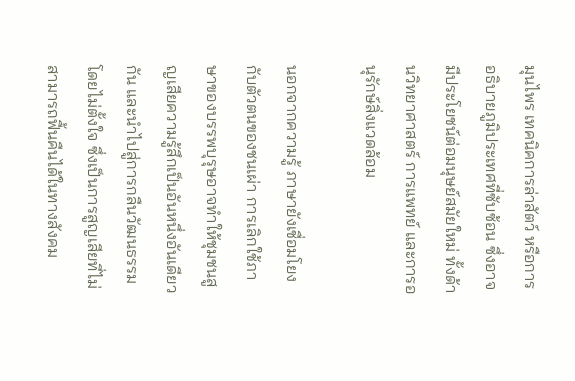มุนไพร เทคนิคการล่าสัตว์ หรือการอธิบายภูมิประเทศที่ซับซ้อน ซึ่งอาจมีประโยชน์ต่อมนุษย์สมัยใหม่ ทั้งด้านวิทยาศาสตร์ การแพทย์ และการอนุรักษ์สิ่งแวดล้อม

นอกจากความรู้ ภาษายังเชื่อมโยงกับตัวตนของชนเผ่า การเลิกใช้ภาษาของบรรพบุรุษอาจทำให้ชุมชนสูญเสียความรู้สึกเป็นอันหนึ่งอันเดียวกัน และนำไปสู่การกลืนวัฒนธรรมโดยไม่ตั้งใจ ซึ่งเป็นการสูญเสียที่ไม่สามารถฟื้นคืนได้ในทางสังคม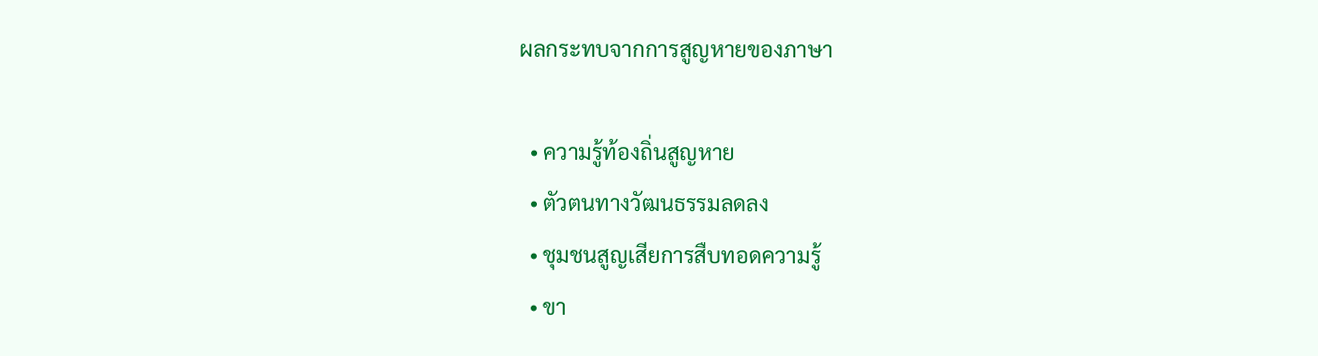ผลกระทบจากการสูญหายของภาษา

  • ความรู้ท้องถิ่นสูญหาย
  • ตัวตนทางวัฒนธรรมลดลง
  • ชุมชนสูญเสียการสืบทอดความรู้
  • ขา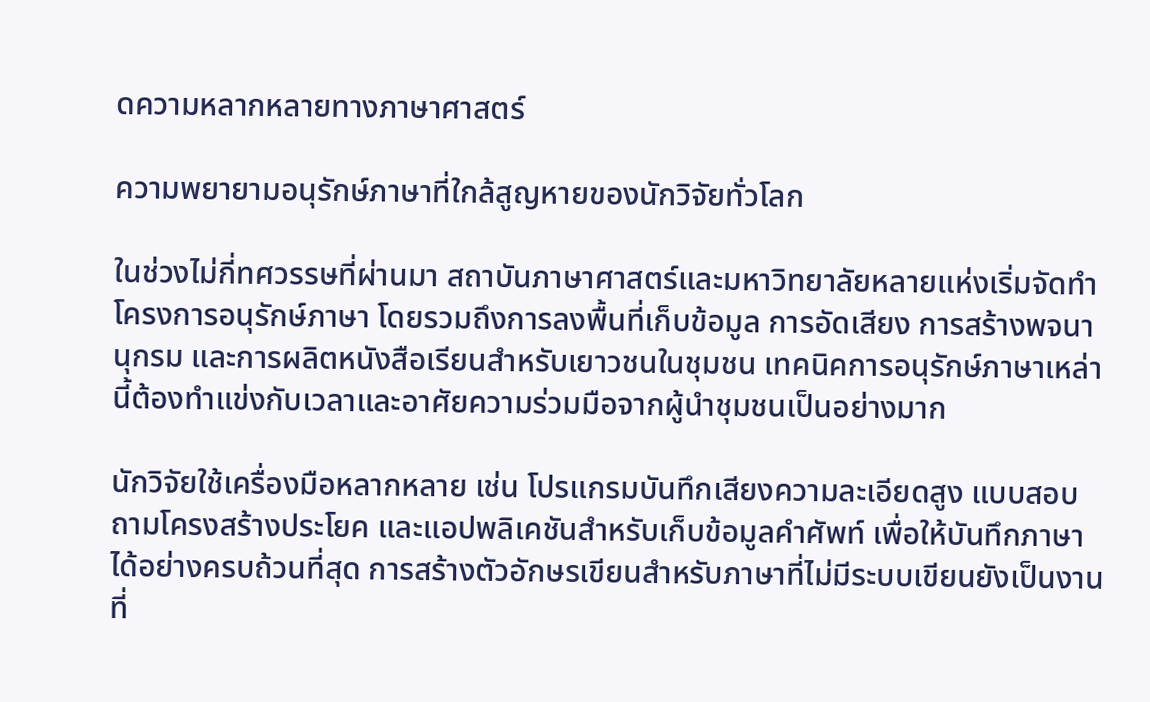ดความหลากหลายทางภาษาศาสตร์

ความพยายามอนุรักษ์ภาษาที่ใกล้สูญหายของนักวิจัยทั่วโลก

ในช่วงไม่กี่ทศวรรษที่ผ่านมา สถาบันภาษาศาสตร์และมหาวิทยาลัยหลายแห่งเริ่มจัดทำโครงการอนุรักษ์ภาษา โดยรวมถึงการลงพื้นที่เก็บข้อมูล การอัดเสียง การสร้างพจนานุกรม และการผลิตหนังสือเรียนสำหรับเยาวชนในชุมชน เทคนิคการอนุรักษ์ภาษาเหล่านี้ต้องทำแข่งกับเวลาและอาศัยความร่วมมือจากผู้นำชุมชนเป็นอย่างมาก

นักวิจัยใช้เครื่องมือหลากหลาย เช่น โปรแกรมบันทึกเสียงความละเอียดสูง แบบสอบถามโครงสร้างประโยค และแอปพลิเคชันสำหรับเก็บข้อมูลคำศัพท์ เพื่อให้บันทึกภาษาได้อย่างครบถ้วนที่สุด การสร้างตัวอักษรเขียนสำหรับภาษาที่ไม่มีระบบเขียนยังเป็นงานที่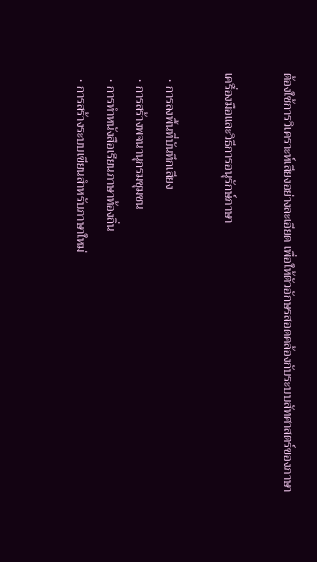ต้องใช้การวิเคราะห์เสียงอย่างละเอียด เพื่อให้ตัวอักษรสอดคล้องกับระบบสัทศาสตร์ของภาษา

เครื่องมือและวิธีการอนุรักษ์ภาษา

  • การลงพื้นที่บันทึกเสียง
  • การสร้างพจนานุกรมชุมชน
  • การทำหนังสือเรียนภาษาท้องถิ่น
  • การสร้างระบบเขียนสำหรับภาษาใหม่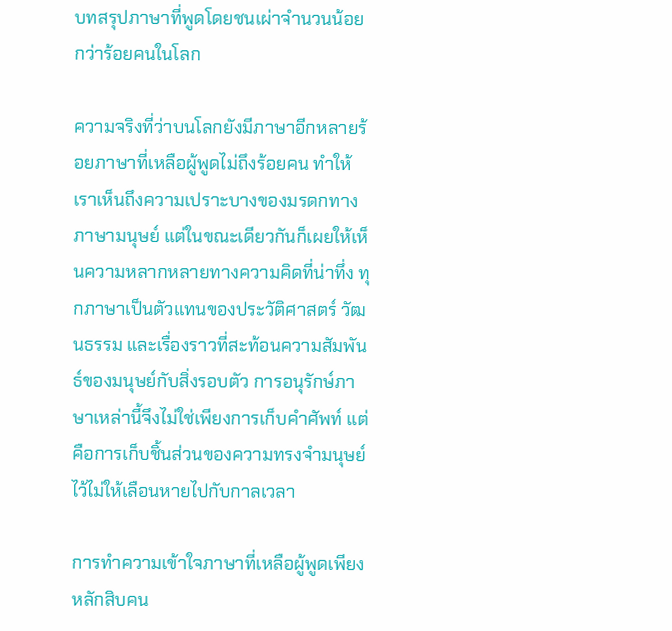บทสรุปภาษาที่พูดโดยชนเผ่าจำนวนน้อยกว่าร้อยคนในโลก

ความจริงที่ว่าบนโลกยังมีภาษาอีกหลายร้อยภาษาที่เหลือผู้พูดไม่ถึงร้อยคน ทำให้เราเห็นถึงความเปราะบางของมรดกทางภาษามนุษย์ แต่ในขณะเดียวกันก็เผยให้เห็นความหลากหลายทางความคิดที่น่าทึ่ง ทุกภาษาเป็นตัวแทนของประวัติศาสตร์ วัฒนธรรม และเรื่องราวที่สะท้อนความสัมพันธ์ของมนุษย์กับสิ่งรอบตัว การอนุรักษ์ภาษาเหล่านี้จึงไม่ใช่เพียงการเก็บคำศัพท์ แต่คือการเก็บชิ้นส่วนของความทรงจำมนุษย์ไว้ไม่ให้เลือนหายไปกับกาลเวลา

การทำความเข้าใจภาษาที่เหลือผู้พูดเพียงหลักสิบคน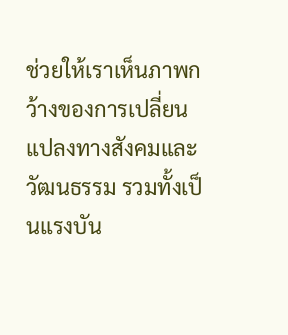ช่วยให้เราเห็นภาพกว้างของการเปลี่ยนแปลงทางสังคมและวัฒนธรรม รวมทั้งเป็นแรงบัน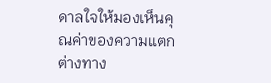ดาลใจให้มองเห็นคุณค่าของความแตกต่างทาง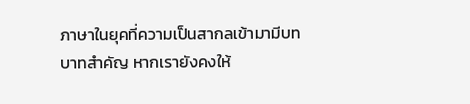ภาษาในยุคที่ความเป็นสากลเข้ามามีบทบาทสำคัญ หากเรายังคงให้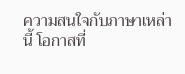ความสนใจกับภาษาเหล่านี้ โอกาสที่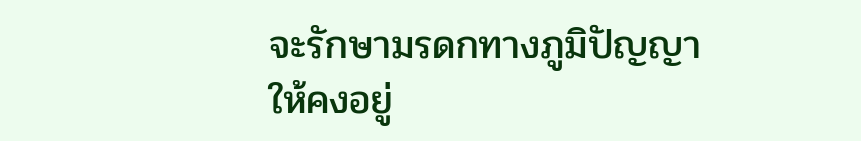จะรักษามรดกทางภูมิปัญญาให้คงอยู่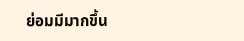ย่อมมีมากขึ้น